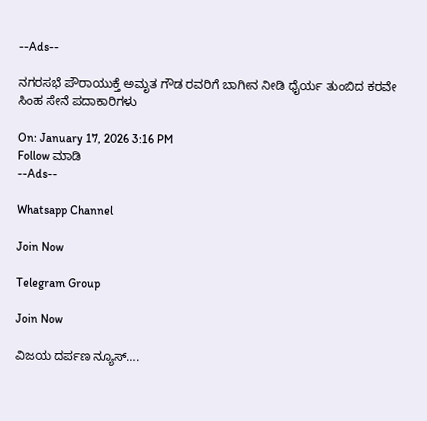--Ads--

ನಗರಸಭೆ ಪೌರಾಯುಕ್ತೆ ಅಮೃತ ಗೌಡ ರವರಿಗೆ ಬಾಗೀನ ನೀಡಿ ಧೈರ್ಯ ತುಂಬಿದ ಕರವೇ ಸಿಂಹ ಸೇನೆ ಪದಾಕಾರಿಗಳು

On: January 17, 2026 3:16 PM
Follow ಮಾಡಿ
--Ads--

Whatsapp Channel

Join Now

Telegram Group

Join Now

ವಿಜಯ ದರ್ಪಣ ನ್ಯೂಸ್….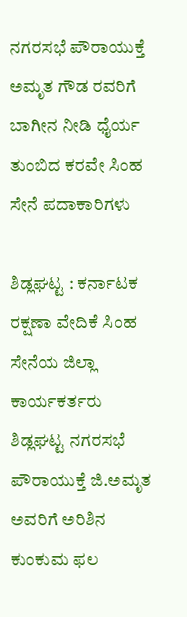ನಗರಸಭೆ ಪೌರಾಯುಕ್ತೆ ಅಮೃತ ಗೌಡ ರವರಿಗೆ ಬಾಗೀನ ನೀಡಿ ಧೈರ್ಯ ತುಂಬಿದ ಕರವೇ ಸಿಂಹ ಸೇನೆ ಪದಾಕಾರಿಗಳು

ಶಿಡ್ಲಘಟ್ಟ : ಕರ್ನಾಟಕ ರಕ್ಷಣಾ ವೇದಿಕೆ ಸಿಂಹ ಸೇನೆಯ ಜಿಲ್ಲಾ ಕಾರ್ಯಕರ್ತರು ಶಿಡ್ಲಘಟ್ಟ ನಗರಸಭೆ ಪೌರಾಯುಕ್ತೆ ಜಿ.ಅಮೃತ ಅವರಿಗೆ ಅರಿಶಿನ ಕುಂಕುಮ ಫಲ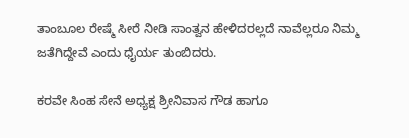ತಾಂಬೂಲ ರೇಷ್ಮೆ ಸೀರೆ ನೀಡಿ ಸಾಂತ್ವನ ಹೇಳಿದರಲ್ಲದೆ ನಾವೆಲ್ಲರೂ ನಿಮ್ಮ ಜತೆಗಿದ್ದೇವೆ ಎಂದು ಧೈರ್ಯ ತುಂಬಿದರು.

ಕರವೇ ಸಿಂಹ ಸೇನೆ ಅಧ್ಯಕ್ಷ ಶ್ರೀನಿವಾಸ ಗೌಡ ಹಾಗೂ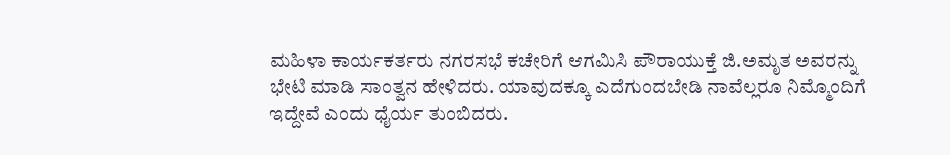ಮಹಿಳಾ ಕಾರ್ಯಕರ್ತರು ನಗರಸಭೆ ಕಚೇರಿಗೆ ಆಗಮಿಸಿ ಪೌರಾಯುಕ್ತೆ ಜಿ.ಅಮೃತ ಅವರನ್ನು ಭೇಟಿ ಮಾಡಿ ಸಾಂತ್ವನ ಹೇಳಿದರು. ಯಾವುದಕ್ಕೂ ಎದೆಗುಂದಬೇಡಿ ನಾವೆಲ್ಲರೂ ನಿಮ್ಮೊಂದಿಗೆ ಇದ್ದೇವೆ ಎಂದು ಧೈರ್ಯ ತುಂಬಿದರು.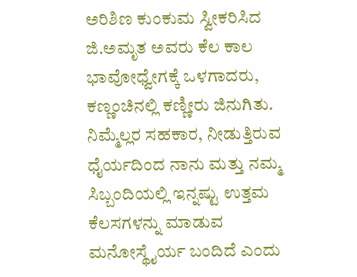ಅರಿಶಿಣ ಕುಂಕುಮ ಸ್ವೀಕರಿಸಿದ ಜಿ.ಅಮೃತ ಅವರು ಕೆಲ ಕಾಲ ಭಾವೋಧ್ವೇಗಕ್ಕೆ ಒಳಗಾದರು, ಕಣ್ಣಂಚಿನಲ್ಲಿ ಕಣ್ಣೀರು ಜಿನುಗಿತು. ನಿಮ್ಮೆಲ್ಲರ ಸಹಕಾರ, ನೀಡುತ್ತಿರುವ ಧೈರ್ಯದಿಂದ ನಾನು ಮತ್ತು ನಮ್ಮ ಸಿಬ್ಬಂದಿಯಲ್ಲಿ ಇನ್ನಷ್ಟು ಉತ್ತಮ ಕೆಲಸಗಳನ್ನು ಮಾಡುವ ಮನೋಸ್ಥೈರ್ಯ ಬಂದಿದೆ ಎಂದು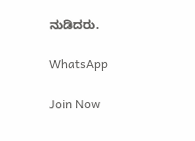ನುಡಿದರು.

WhatsApp

Join Now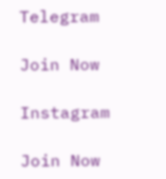Telegram

Join Now

Instagram

Join Now